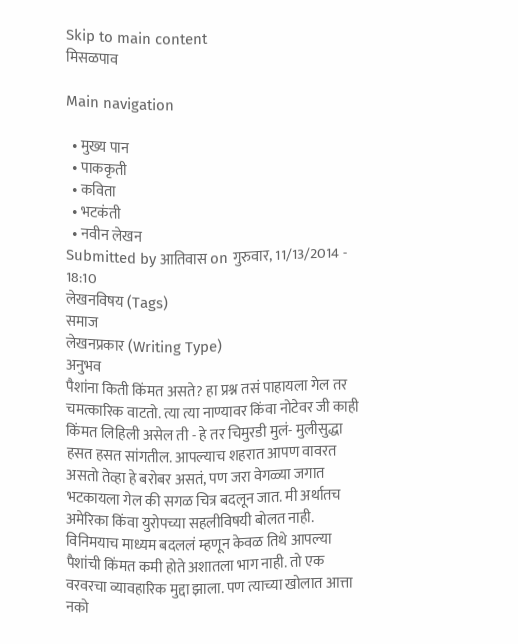Skip to main content
मिसळपाव

Main navigation

  • मुख्य पान
  • पाककृती
  • कविता
  • भटकंती
  • नवीन लेखन
Submitted by आतिवास on गुरुवार, 11/13/2014 - 18:10
लेखनविषय (Tags)
समाज
लेखनप्रकार (Writing Type)
अनुभव
पैशांना किती किंमत असते? हा प्रश्न तसं पाहायला गेल तर चमत्कारिक वाटतो. त्या त्या नाण्यावर किंवा नोटेवर जी काही किंमत लिहिली असेल ती - हे तर चिमुरडी मुलं- मुलीसुद्धा हसत हसत सांगतील. आपल्याच शहरात आपण वावरत असतो तेव्हा हे बरोबर असतं, पण जरा वेगळ्या जगात भटकायला गेल की सगळ चित्र बदलून जात. मी अर्थातच अमेरिका किंवा युरोपच्या सहलीविषयी बोलत नाही. विनिमयाच माध्यम बदललं म्हणून केवळ तिथे आपल्या पैशांची किंमत कमी होते अशातला भाग नाही. तो एक वरवरचा व्यावहारिक मुद्दा झाला. पण त्याच्या खोलात आत्ता नको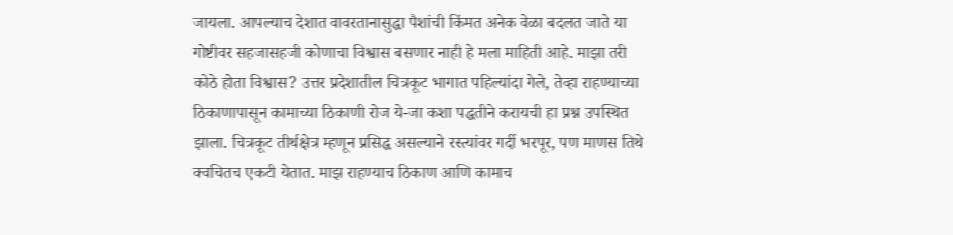जायला. आपल्याच देशात वावरतानासुद्धा पैशांची किंमत अनेक वेळा बदलत जाते या गोष्टीवर सहजासहजी कोणाचा विश्वास बसणार नाही हे मला माहिती आहे. माझा तरी कोठे होता विश्वास? उत्तर प्रदेशातील चित्रकूट भागात पहिल्यांदा गेले, तेव्हा राहण्याच्या ठिकाणापासून कामाच्या ठिकाणी रोज ये-जा कशा पद्धतीने करायची हा प्रश्न उपस्थित झाला. चित्रकूट तीर्थक्षेत्र म्हणून प्रसिद्ध असल्याने रस्त्यांवर गर्दी भरपूर, पण माणस तिथे क्वचितच एकटी येतात. माझ राहण्याच ठिकाण आणि कामाच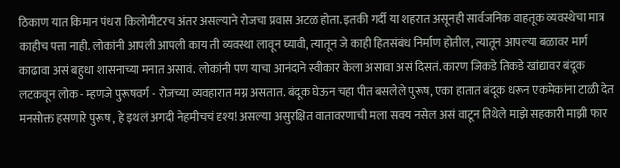ठिकाण यात किमान पंधरा किलोमीटरच अंतर असल्याने रोजचा प्रवास अटळ होता. इतकी गर्दी या शहरात असूनही सार्वजनिक वाहतूक व्यवस्थेचा मात्र काहीच पत्ता नाही. लोकांनी आपली आपली काय ती व्यवस्था लावून घ्यावी, त्यातून जे काही हितसंबंध निर्माण होतील, त्यातून आपल्या बळावर मार्ग काढावा असं बहुधा शासनाच्या मनात असावं. लोकांनी पण याचा आनंदाने स्वीकार केला असावा असं दिसतं. कारण जिकडे तिकडे खांद्यावर बंदूक लटकवून लोक - म्हणजे पुरूषवर्ग - रोजच्या व्यवहारात मग्न असतात. बंदूक घेऊन चहा पीत बसलेले पुरूष, एका हातात बंदूक धरून एकमेकांना टाळी देत मनसोक्त हसणारे पुरूष , हे इथलं अगदी नेहमीचचं दृश्य! असल्या असुरक्षित वातावरणाची मला सवय नसेल असं वाटून तिथेले माझे सहकारी माझी फार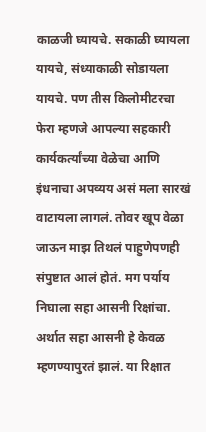काळजी घ्यायचे. सकाळी घ्यायला यायचे, संध्याकाळी सोडायला यायचे. पण तीस किलोमीटरचा फेरा म्हणजे आपल्या सहकारी कार्यकर्त्यांच्या वेळेचा आणि इंधनाचा अपव्यय असं मला सारखं वाटायला लागलं. तोवर खूप वेळा जाऊन माझ तिथलं पाहुणेपणही संपुष्टात आलं होतं. मग पर्याय निघाला सहा आसनी रिक्षांचा. अर्थात सहा आसनी हे केवळ म्हणण्यापुरतं झालं. या रिक्षात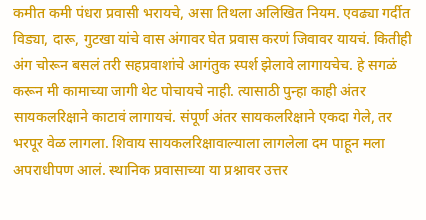कमीत कमी पंधरा प्रवासी भरायचे, असा तिथला अलिखित नियम. एवढ्या गर्दीत विड्या, दारू, गुटखा यांचे वास अंगावर घेत प्रवास करणं जिवावर यायचं. कितीही अंग चोरून बसलं तरी सहप्रवाशांचे आगंतुक स्पर्श झेलावे लागायचेच. हे सगळं करून मी कामाच्या जागी थेट पोचायचे नाही. त्यासाठी पुन्हा काही अंतर सायकलरिक्षाने काटावं लागायचं. संपूर्ण अंतर सायकलरिक्षाने एकदा गेले, तर भरपूर वेळ लागला. शिवाय सायकलरिक्षावाल्याला लागलेला दम पाहून मला अपराधीपण आलं. स्थानिक प्रवासाच्या या प्रश्नावर उत्तर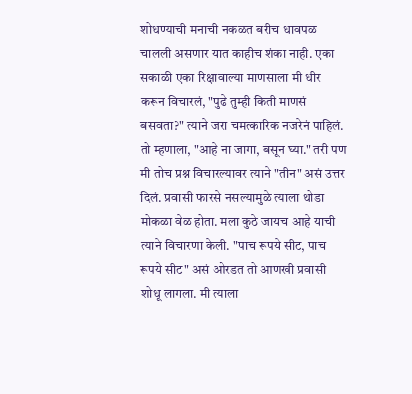शोधण्याची मनाची नकळत बरीच धावपळ चालली असणार यात काहीच शंका नाही. एका सकाळी एका रिक्षावाल्या माणसाला मी धीर करून विचारलं, "पुढे तुम्ही किती माणसं बसवता?" त्याने जरा चमत्कारिक नजरेनं पाहिलं. तो म्हणाला, "आहे ना जागा, बसून घ्या." तरी पण मी तोच प्रश्न विचारल्यावर त्याने "तीन" असं उत्तर दिलं. प्रवासी फारसे नसल्यामुळे त्याला थोडा मोकळा वेळ होता. मला कुठे जायच आहे याची त्याने विचारणा केली. "पाच रूपये सीट, पाच रूपये सीट" असं ओरडत तो आणखी प्रवासी शोधू लागला. मी त्याला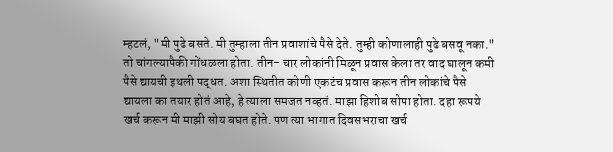म्हटलं, "मी पुढे बसते. मी तुम्हाला तीन प्रवाशांचे पैसे देते. तुम्ही कोणालाही पुढे बसवू नका." तो चांगल्यापैकी गोंधळला होता. तीन- चार लोकांनी मिळून प्रवास केला तर वाद घालून कमी पैसे द्यायची इथली पद्धत. अशा स्थितीत कोणी एकटंच प्रवास करून तीन लोकांचे पैसे द्यायला का तयार होतं आहे, हे त्याला समजत नव्हतं. माझा हिशोब सोपा होता. दहा रूपये खर्च करून मी माझी सोय बघत होते. पण त्या भागात दिवसभराचा खर्च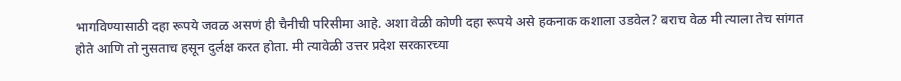भागविण्यासाठी दहा रूपये जवळ असणं ही चैनीची परिसीमा आहे. अशा वेळी कोणी दहा रूपये असे हकनाक कशाला उडवेल? बराच वेळ मी त्याला तेच सांगत होते आणि तो नुसताच हसून दुर्लक्ष करत होता. मी त्यावेळी उत्तर प्रदेश सरकारच्या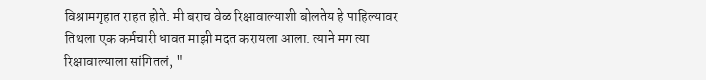विश्रामगृहात राहत होते. मी बराच वेळ रिक्षावाल्याशी बोलतेय हे पाहिल्यावर तिथला एक कर्मचारी धावत माझी मदत करायला आला. त्याने मग त्या रिक्षावाल्याला सांगितलं, "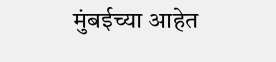मुंबईच्या आहेत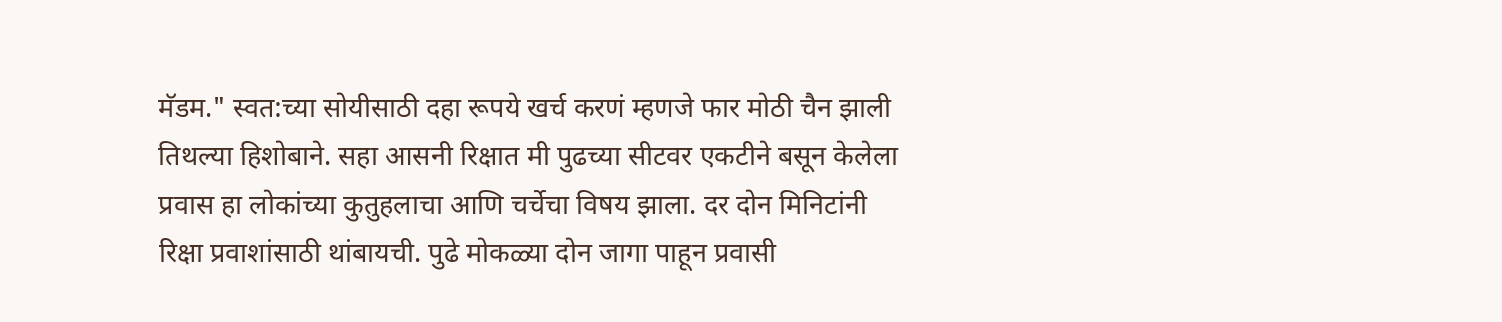मॅडम." स्वत:च्या सोयीसाठी दहा रूपये खर्च करणं म्हणजे फार मोठी चैन झाली तिथल्या हिशोबाने. सहा आसनी रिक्षात मी पुढच्या सीटवर एकटीने बसून केलेला प्रवास हा लोकांच्या कुतुहलाचा आणि चर्चेचा विषय झाला. दर दोन मिनिटांनी रिक्षा प्रवाशांसाठी थांबायची. पुढे मोकळ्या दोन जागा पाहून प्रवासी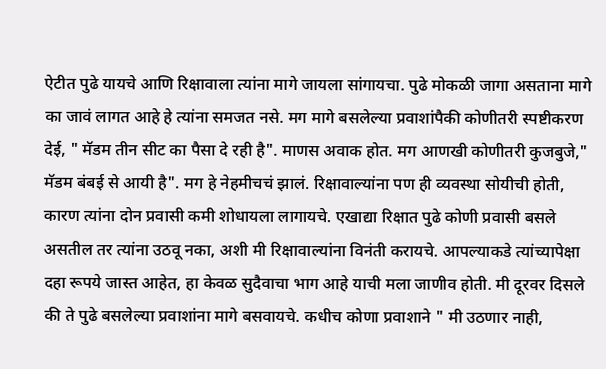ऐटीत पुढे यायचे आणि रिक्षावाला त्यांना मागे जायला सांगायचा. पुढे मोकळी जागा असताना मागे का जावं लागत आहे हे त्यांना समजत नसे. मग मागे बसलेल्या प्रवाशांपैकी कोणीतरी स्पष्टीकरण देई, " मॅडम तीन सीट का पैसा दे रही है". माणस अवाक होत. मग आणखी कोणीतरी कुजबुजे," मॅडम बंबई से आयी है". मग हे नेहमीचचं झालं. रिक्षावाल्यांना पण ही व्यवस्था सोयीची होती, कारण त्यांना दोन प्रवासी कमी शोधायला लागायचे. एखाद्या रिक्षात पुढे कोणी प्रवासी बसले असतील तर त्यांना उठवू नका, अशी मी रिक्षावाल्यांना विनंती करायचे. आपल्याकडे त्यांच्यापेक्षा दहा रूपये जास्त आहेत, हा केवळ सुदैवाचा भाग आहे याची मला जाणीव होती. मी दूरवर दिसले की ते पुढे बसलेल्या प्रवाशांना मागे बसवायचे. कधीच कोणा प्रवाशाने " मी उठणार नाही,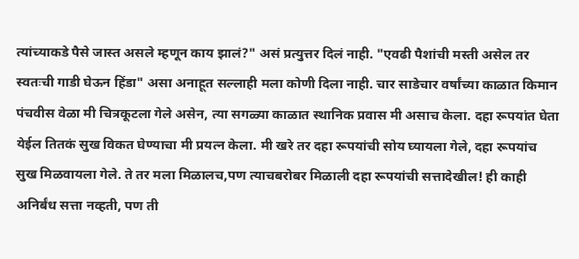त्यांच्याकडे पैसे जास्त असले म्हणून काय झालं?" असं प्रत्युत्तर दिलं नाही. "एवढी पैशांची मस्ती असेल तर स्वतःची गाडी घेऊन हिंडा" असा अनाहूत सल्लाही मला कोणी दिला नाही. चार साडेचार वर्षांच्या काळात किमान पंचवीस वेळा मी चित्रकूटला गेले असेन, त्या सगळ्या काळात स्थानिक प्रवास मी असाच केला. दहा रूपयांत घेता येईल तितकं सुख विकत घेण्याचा मी प्रयत्न केला. मी खरे तर दहा रूपयांची सोय घ्यायला गेले, दहा रूपयांच सुख मिळवायला गेले. ते तर मला मिळालच,पण त्याचबरोबर मिळाली दहा रूपयांची सत्तादेखील! ही काही अनिर्बंध सत्ता नव्हती, पण ती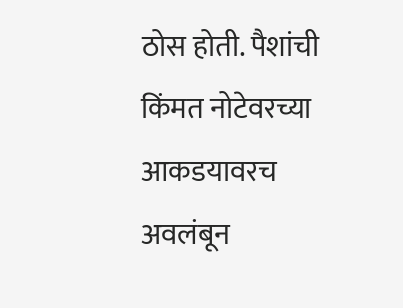ठोस होती. पैशांची किंमत नोटेवरच्या आकडयावरच अवलंबून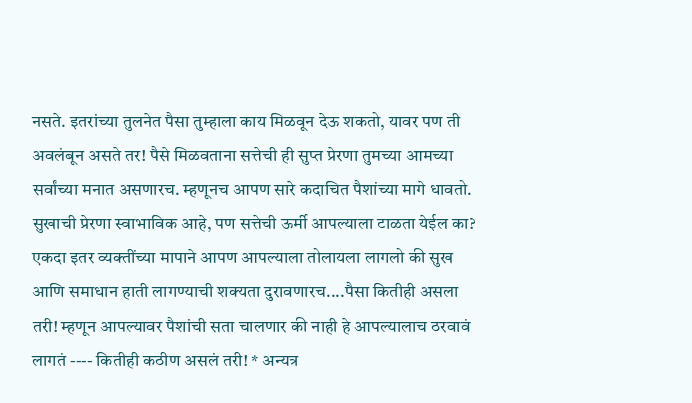नसते. इतरांच्या तुलनेत पैसा तुम्हाला काय मिळवून देऊ शकतो, यावर पण ती अवलंबून असते तर! पैसे मिळवताना सत्तेची ही सुप्त प्रेरणा तुमच्या आमच्या सर्वांच्या मनात असणारच. म्हणूनच आपण सारे कदाचित पैशांच्या मागे धावतो. सुखाची प्रेरणा स्वाभाविक आहे, पण सत्तेची ऊर्मी आपल्याला टाळता येईल का? एकदा इतर व्यक्तींच्या मापाने आपण आपल्याला तोलायला लागलो की सुख आणि समाधान हाती लागण्याची शक्यता दुरावणारच....पैसा कितीही असला तरी! म्हणून आपल्यावर पैशांची सता चालणार की नाही हे आपल्यालाच ठरवावं लागतं ---- कितीही कठीण असलं तरी! * अन्यत्र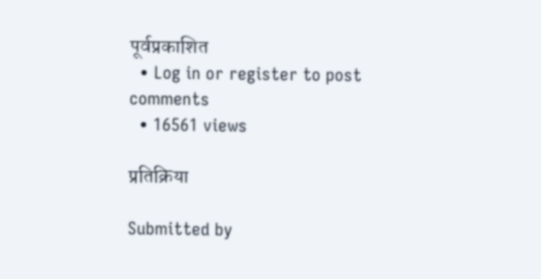पूर्वप्रकाशित
  • Log in or register to post comments
  • 16561 views

प्रतिक्रिया

Submitted by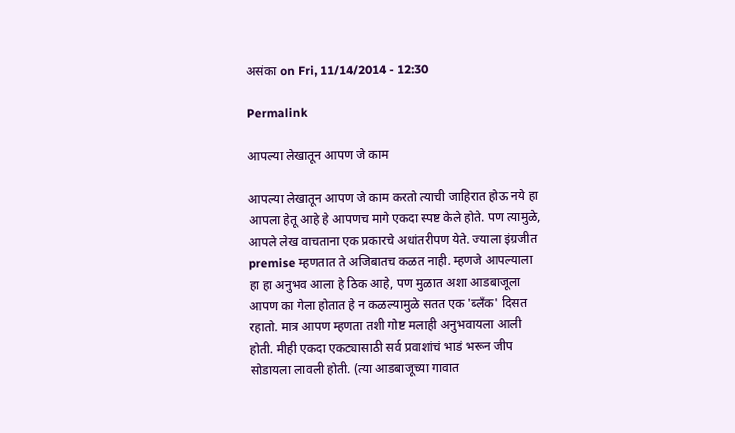असंका on Fri, 11/14/2014 - 12:30

Permalink

आपल्या लेखातून आपण जे काम

आपल्या लेखातून आपण जे काम करतो त्याची जाहिरात होऊ नये हा आपला हेतू आहे हे आपणच मागे एकदा स्पष्ट केले होते. पण त्यामुळे, आपले लेख वाचताना एक प्रकारचे अधांतरीपण येते. ज्याला इंग्रजीत premise म्हणतात ते अजिबातच कळत नाही. म्हणजे आपल्याला हा हा अनुभव आला हे ठिक आहे, पण मुळात अशा आडबाजूला आपण का गेला होतात हे न कळल्यामुळे सतत एक 'ब्लँक' दिसत रहातो. मात्र आपण म्हणता तशी गोष्ट मलाही अनुभवायला आली होती. मीही एकदा एकट्यासाठी सर्व प्रवाशांचं भाडं भरून जीप सोडायला लावली होती. (त्या आडबाजूच्या गावात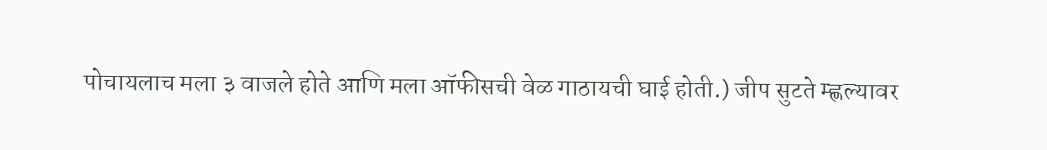पोचायलाच मला ३ वाजले होते आणि मला ऑफीसची वेळ गाठायची घाई होती.) जीप सुटते म्ह्णल्यावर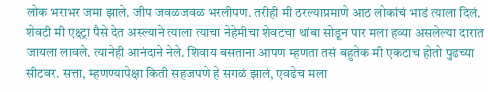लोक भराभर जमा झाले. जीप जवळजवळ भरलीपण. तरीही मी ठरल्याप्रमाणे आठ लोकांचं भाडं त्याला दिलं. शेवटी मी एक्ष्ट्रा पैसे देत अस्ल्याने त्याला त्याचा नेहेमीचा शेवटचा थांबा सोडून पार मला हव्या असलेल्या दारात जायला लावले. त्यानेही आनंदाने नेले. शिवाय बसताना आपण म्हणता तसं बहुतेक मी एकटाच होतो पुढच्या सीटवर. सत्ता, म्हणण्यापेक्षा किती सहजपणे हे सगळं झालं, एवढेच मला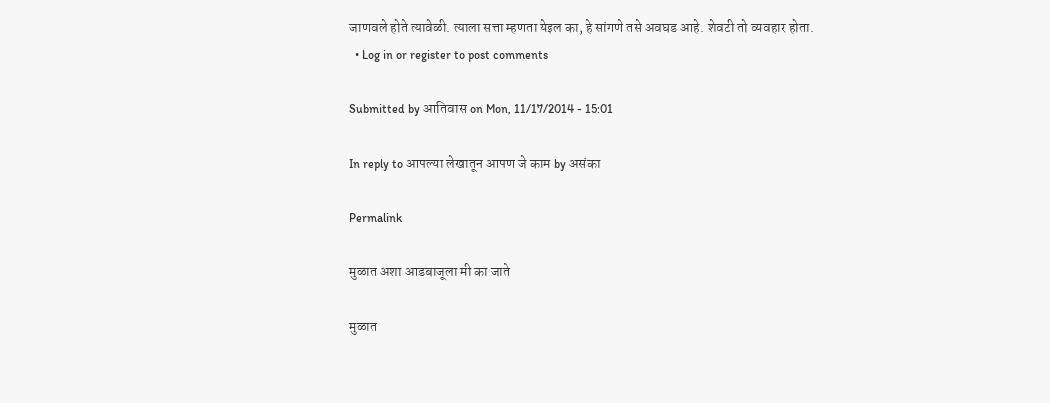जाणवले होते त्यावेळी. त्याला सत्ता म्हणता येइल का, हे सांगणे तसे अवघड आहे. शेवटी तो व्यवहार होता.
  • Log in or register to post comments

Submitted by आतिवास on Mon, 11/17/2014 - 15:01

In reply to आपल्या लेखातून आपण जे काम by असंका

Permalink

मुळात अशा आडबाजूला मी का जाते

मुळात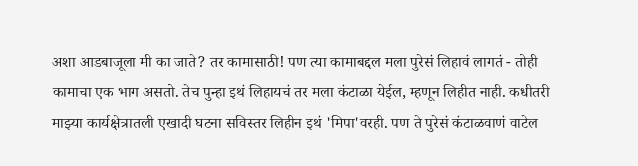अशा आडबाजूला मी का जाते? तर कामासाठी! पण त्या कामाबद्दल मला पुरेसं लिहावं लागतं - तोही कामाचा एक भाग असतो. तेच पुन्हा इथं लिहायचं तर मला कंटाळा येईल, म्हणून लिहीत नाही. कधीतरी माझ्या कार्यक्षेत्रातली एखादी घटना सविस्तर लिहीन इथं 'मिपा'वरही. पण ते पुरेसं कंटाळवाणं वाटेल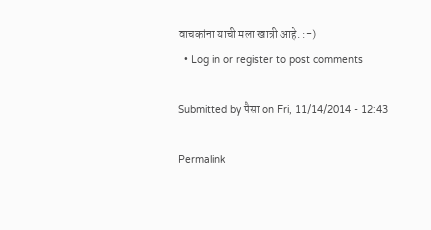वाचकांना याची मला खात्री आहे. :-)
  • Log in or register to post comments

Submitted by पैसा on Fri, 11/14/2014 - 12:43

Permalink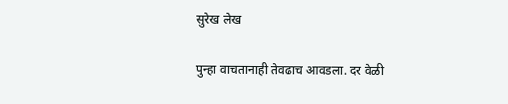सुरेख लेख

पुन्हा वाचतानाही तेवढाच आवडला. दर वेळी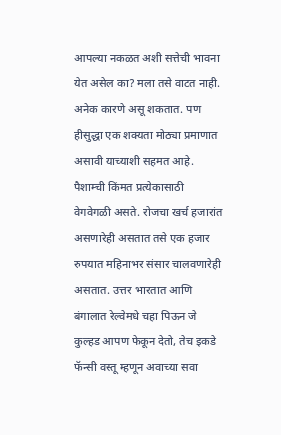आपल्या नकळत अशी सत्तेची भावना येत असेल का? मला तसे वाटत नाही. अनेक कारणे असू शकतात. पण हीसुद्धा एक शक्यता मोठ्या प्रमाणात असावी याच्याशी सहमत आहे. पैशाम्ची किंमत प्रत्येकासाठी वेगवेगळी असते. रोजचा खर्च हजारांत असणारेही असतात तसे एक हजार रुपयात महिनाभर संसार चालवणारेही असतात. उत्तर भारतात आणि बंगालात रेल्वेमधे चहा पिऊन जे कुल्हड आपण फेकून देतो, तेच इकडे फॅन्सी वस्तू म्हणून अवाच्या सवा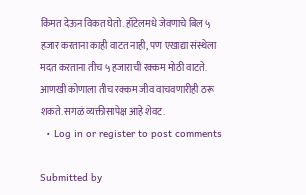किंमत देऊन विकत घेतो. हॉटेलमधे जेवणाचे बिल ५ हजार करताना काही वाटत नाही, पण एखाद्या संस्थेला मदत करताना तीच ५ हजाराची रक्कम मोठी वाटते. आणखी कोणाला तीच रक्कम जीव वाचवणारीही ठरू शकते. सगळं व्यक्तीसापेक्ष आहे शेवट.
  • Log in or register to post comments

Submitted by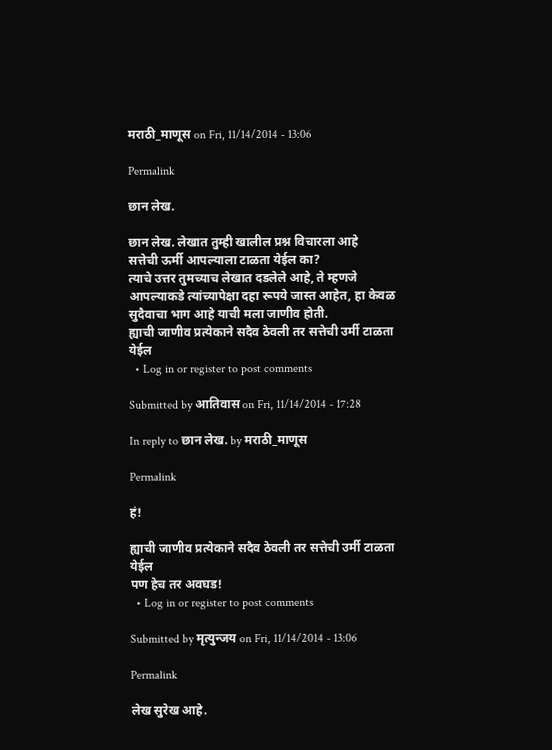मराठी_माणूस on Fri, 11/14/2014 - 13:06

Permalink

छान लेख.

छान लेख. लेखात तुम्ही खालील प्रश्न विचारला आहे
सत्तेची ऊर्मी आपल्याला टाळता येईल का?
त्याचे उत्तर तुमच्याच लेखात दडलेले आहे, ते म्हणजे
आपल्याकडे त्यांच्यापेक्षा दहा रूपये जास्त आहेत, हा केवळ सुदैवाचा भाग आहे याची मला जाणीव होती.
ह्याची जाणीव प्रत्येकाने सदैव ठेवली तर सत्तेची उर्मी टाळता येईल
  • Log in or register to post comments

Submitted by आतिवास on Fri, 11/14/2014 - 17:28

In reply to छान लेख. by मराठी_माणूस

Permalink

हं!

ह्याची जाणीव प्रत्येकाने सदैव ठेवली तर सत्तेची उर्मी टाळता येईल
पण हेच तर अवघड!
  • Log in or register to post comments

Submitted by मृत्युन्जय on Fri, 11/14/2014 - 13:06

Permalink

लेख सुरेख आहे.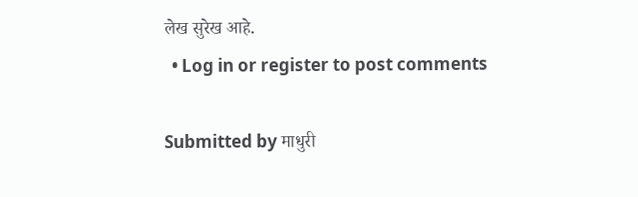लेख सुरेख आहे.
  • Log in or register to post comments

Submitted by माधुरी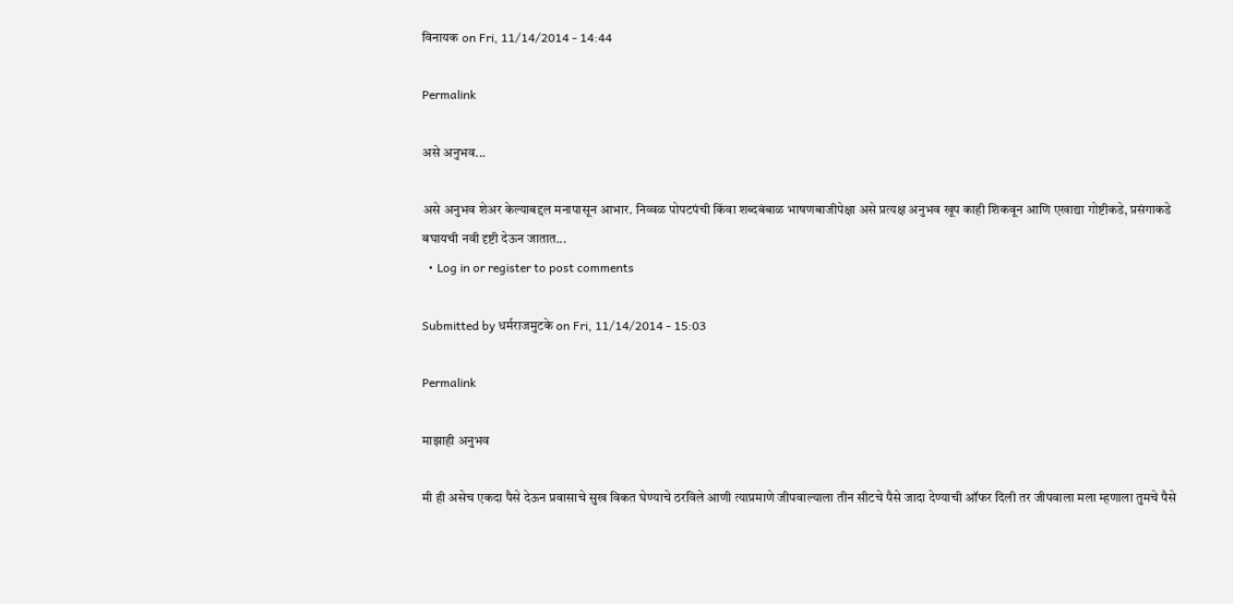विनायक on Fri, 11/14/2014 - 14:44

Permalink

असे अनुभव...

असे अनुभव शेअर केल्याबद्दल मनापासून आभार. निव्वळ पोपटपंची किंवा शब्दबंबाळ भाषणबाजीपेक्षा असे प्रत्यक्ष अनुभव खूप काही शिकवून आणि एखाद्या गोष्टीकडे, प्रसंगाकडे बघायची नवी दृष्टी देऊन जातात...
  • Log in or register to post comments

Submitted by धर्मराजमुटके on Fri, 11/14/2014 - 15:03

Permalink

माझाही अनुभव

मी ही असेच एकदा पैसे देऊन प्रवासाचे सुख विकत घेण्याचे ठरविले आणी त्याप्रमाणे जीपवाल्याला तीन सीटचे पैसे जादा देण्याची ऑफर दिली तर जीपवाला मला म्हणाला तुमचे पैसे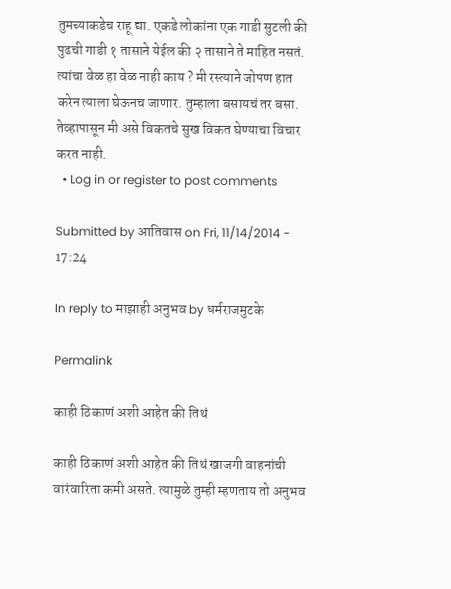तुमच्याकडेच राहू द्या. एकडे लोकांना एक गाडी सुटली की पुढची गाडी १ तासाने येईल की २ तासाने ते माहित नसतं. त्यांचा वेळ हा वेळ नाही काय ? मी रस्त्याने जोपण हात करेन त्याला घेऊनच जाणार. तुम्हाला बसायचं तर बसा. तेव्हापासून मी असे विकतचे सुख विकत घेण्याचा विचार करत नाही.
  • Log in or register to post comments

Submitted by आतिवास on Fri, 11/14/2014 - 17:24

In reply to माझाही अनुभव by धर्मराजमुटके

Permalink

काही ठिकाणं अशी आहेत की तिथं

काही ठिकाणं अशी आहेत की तिथं खाजगी वाहनांची वारंवारिता कमी असते. त्यामुळे तुम्ही म्हणताय तो अनुभव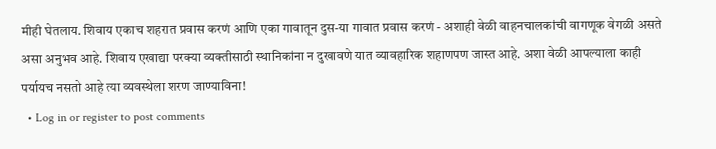मीही घेतलाय. शिवाय एकाच शहरात प्रवास करणं आणि एका गावातून दुस-या गावात प्रवास करणं - अशाही वेळी वाहनचालकांची वागणूक वेगळी असते असा अनुभव आहे. शिवाय एखाद्या परक्या व्यक्तीसाठी स्थानिकांना न दुखावणे यात व्यावहारिक शहाणपण जास्त आहे. अशा वेळी आपल्याला काही पर्यायच नसतो आहे त्या व्यवस्थेला शरण जाण्याविना!
  • Log in or register to post comments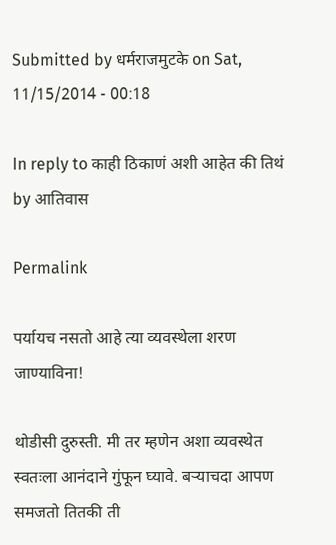Submitted by धर्मराजमुटके on Sat, 11/15/2014 - 00:18

In reply to काही ठिकाणं अशी आहेत की तिथं by आतिवास

Permalink

पर्यायच नसतो आहे त्या व्यवस्थेला शरण जाण्याविना!

थोडीसी दुरुस्ती. मी तर म्हणेन अशा व्यवस्थेत स्वतःला आनंदाने गुंफून घ्यावे. बर्‍याचदा आपण समजतो तितकी ती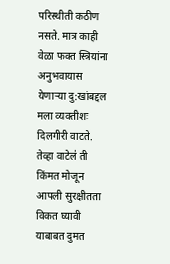परिस्थीती कठीण नसते. मात्र काही वेळा फक्त स्त्रियांना अनुभवायास येणार्‍या दु:खांबद्दल मला व्यक्तीशः दिलगीरी वाटते. तेव्हा वाटेल॑ ती किंमत मोजून आपली सुरक्षीतता विकत घ्यावी याबाबत दुमत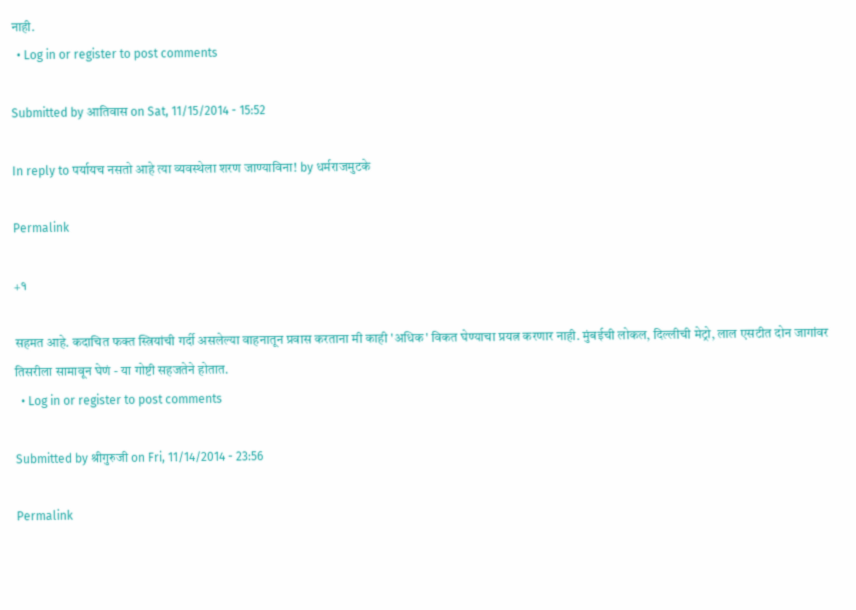नाही.
  • Log in or register to post comments

Submitted by आतिवास on Sat, 11/15/2014 - 15:52

In reply to पर्यायच नसतो आहे त्या व्यवस्थेला शरण जाण्याविना! by धर्मराजमुटके

Permalink

+१

सहमत आहे. कदाचित फक्त स्त्रियांची गर्दी असलेल्या वाहनातून प्रवास करताना मी काही 'अधिक' विकत घेण्याचा प्रयत्न करणार नाही. मुंबईची लोकल, दिल्लीची मेट्रो, लाल एसटीत दोन जागांवर तिसरीला सामावून घेणं - या गोष्टी सहजतेने होतात.
  • Log in or register to post comments

Submitted by श्रीगुरुजी on Fri, 11/14/2014 - 23:56

Permalink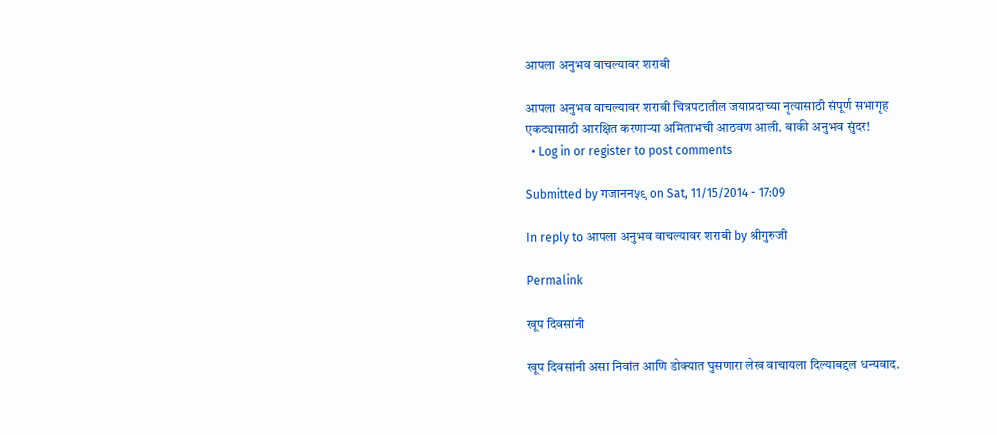आपला अनुभव वाचल्यावर शराबी

आपला अनुभव वाचल्यावर शराबी चित्रपटातील जयाप्रदाच्या नृत्यासाठी संपूर्ण सभागृह एकट्यासाठी आरक्षित करणार्‍या अमिताभची आठवण आली. बाकी अनुभव सुंदर!
  • Log in or register to post comments

Submitted by गजानन५९ on Sat, 11/15/2014 - 17:09

In reply to आपला अनुभव वाचल्यावर शराबी by श्रीगुरुजी

Permalink

खूप दिवसांनी

खूप दिवसांनी असा निवांत आणि डोक्यात घुसणारा लेख वाचायला दिल्याबद्दल धन्यवाद.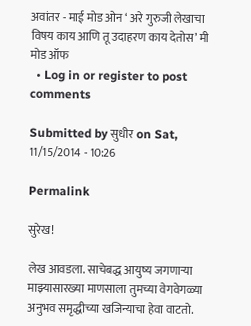अवांतर - माई मोड ओन ‘ अरे गुरुजी लेखाचा विषय काय आणि तू उदाहरण काय देतोस’ मी मोड ऑफ
  • Log in or register to post comments

Submitted by सुधीर on Sat, 11/15/2014 - 10:26

Permalink

सुरेख!

लेख आवडला. साचेबद्ध आयुष्य जगणार्‍या माझ्यासारख्या माणसाला तुमच्या वेगवेगळ्या अनुभव समृद्धीच्या खजिन्याचा हेवा वाटतो.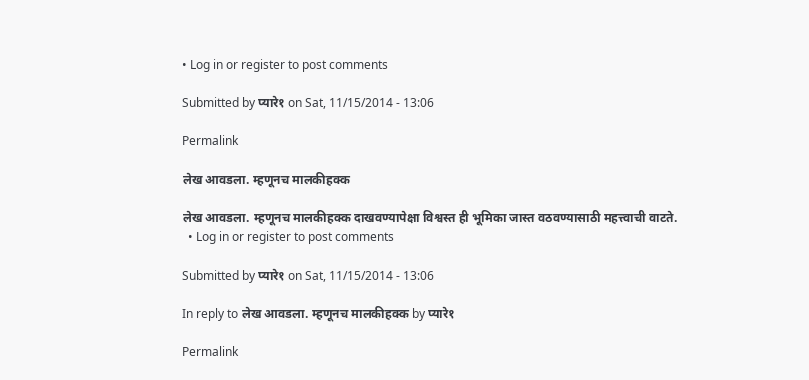• Log in or register to post comments

Submitted by प्यारे१ on Sat, 11/15/2014 - 13:06

Permalink

लेख आवडला. म्हणूनच मालकीहक्क

लेख आवडला. म्हणूनच मालकीहक्क दाखवण्यापेक्षा विश्वस्त ही भूमिका जास्त वठवण्यासाठी महत्त्वाची वाटते.
  • Log in or register to post comments

Submitted by प्यारे१ on Sat, 11/15/2014 - 13:06

In reply to लेख आवडला. म्हणूनच मालकीहक्क by प्यारे१

Permalink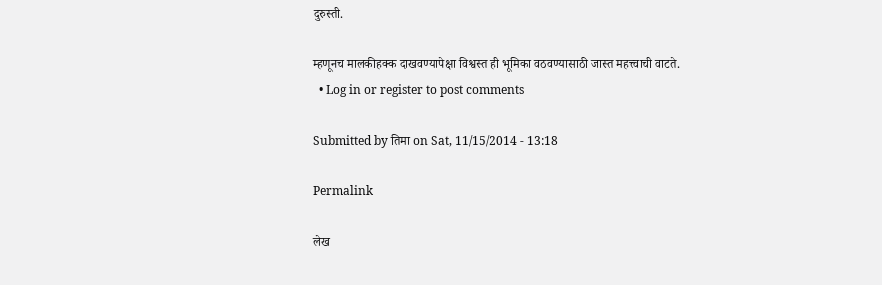दुरुस्ती.

म्हणूनच मालकीहक्क दाखवण्यापेक्षा विश्वस्त ही भूमिका वठवण्यासाठी जास्त महत्त्वाची वाटते.
  • Log in or register to post comments

Submitted by तिमा on Sat, 11/15/2014 - 13:18

Permalink

लेख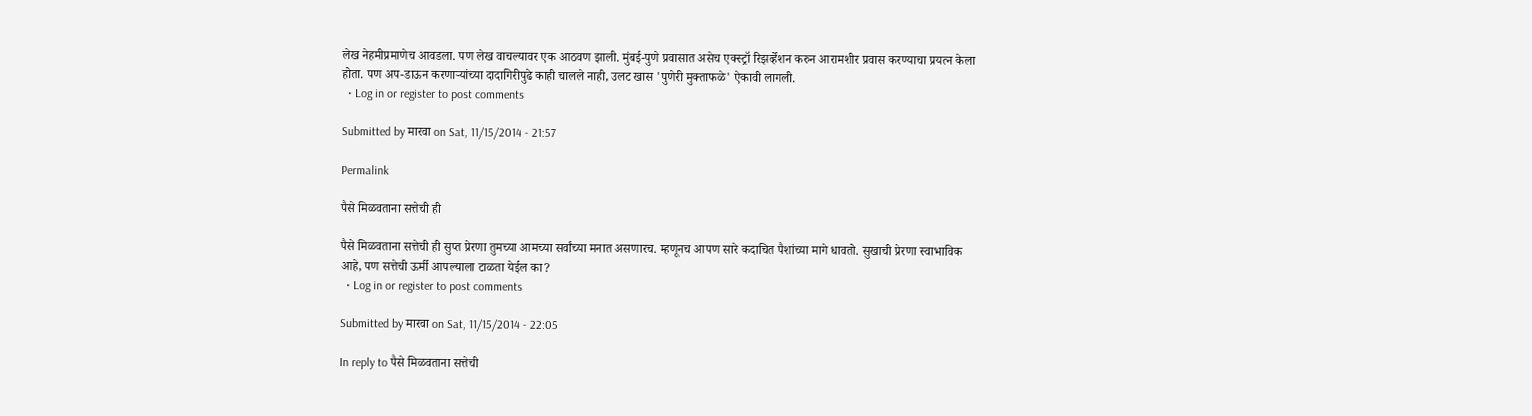लेख नेहमीप्रमाणेच आवडला. पण लेख वाचल्यावर एक आठवण झाली. मुंबई-पुणे प्रवासात असेच एक्स्ट्रॉ रिझर्व्हेशन करुन आरामशीर प्रवास करण्याचा प्रयत्न केला होता. पण अप-डाऊन करणार्‍यांच्या दादागिरीपुढे काही चालले नाही, उलट खास 'पुणेरी मुक्ताफळे' ऐकावी लागली.
  • Log in or register to post comments

Submitted by मारवा on Sat, 11/15/2014 - 21:57

Permalink

पैसे मिळवताना सत्तेची ही

पैसे मिळवताना सत्तेची ही सुप्त प्रेरणा तुमच्या आमच्या सर्वांच्या मनात असणारच. म्हणूनच आपण सारे कदाचित पैशांच्या मागे धावतो. सुखाची प्रेरणा स्वाभाविक आहे, पण सत्तेची ऊर्मी आपल्याला टाळता येईल का?
  • Log in or register to post comments

Submitted by मारवा on Sat, 11/15/2014 - 22:05

In reply to पैसे मिळवताना सत्तेची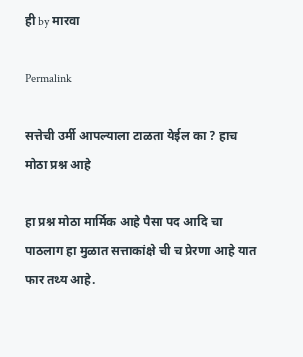ही by मारवा

Permalink

सत्तेची उर्मी आपल्याला टाळता येईल का ? हाच मोठा प्रश्न आहे

हा प्रश्न मोठा मार्मिक आहे पैसा पद आदि चा पाठलाग हा मुळात सत्ताकांक्षे ची च प्रेरणा आहे यात फार तथ्य आहे.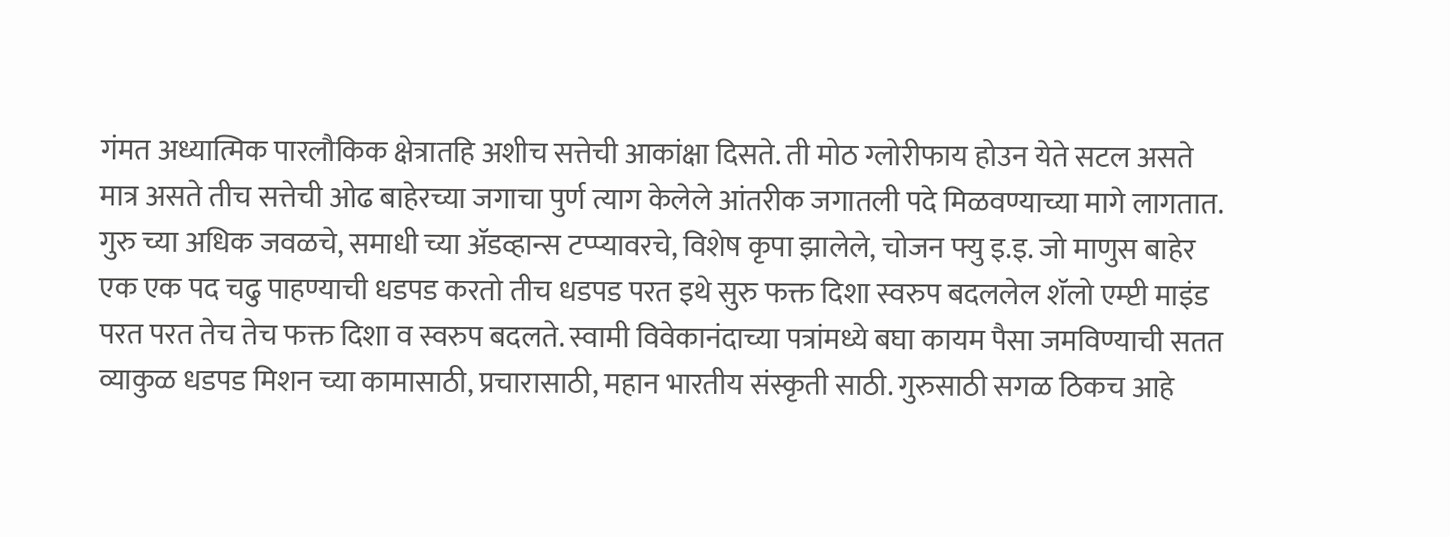गंमत अध्यात्मिक पारलौकिक क्षेत्रातहि अशीच सत्तेची आकांक्षा दिसते. ती मोठ ग्लोरीफाय होउन येते सटल असते मात्र असते तीच सत्तेची ओढ बाहेरच्या जगाचा पुर्ण त्याग केलेले आंतरीक जगातली पदे मिळवण्याच्या मागे लागतात. गुरु च्या अधिक जवळचे, समाधी च्या अ‍ॅडव्हान्स टप्प्यावरचे, विशेष कृपा झालेले, चोजन फ्यु इ.इ. जो माणुस बाहेर एक एक पद चढु पाहण्याची धडपड करतो तीच धडपड परत इथे सुरु फक्त दिशा स्वरुप बदललेल शॅलो एम्प्टी माइंड परत परत तेच तेच फक्त दिशा व स्वरुप बदलते. स्वामी विवेकानंदाच्या पत्रांमध्ये बघा कायम पैसा जमविण्याची सतत व्याकुळ धडपड मिशन च्या कामासाठी, प्रचारासाठी, महान भारतीय संस्कृती साठी. गुरुसाठी सगळ ठिकच आहे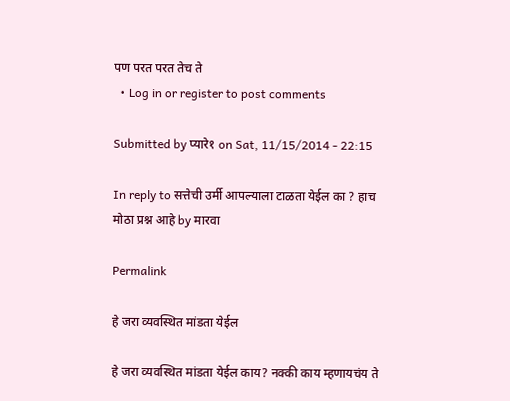पण परत परत तेच ते
  • Log in or register to post comments

Submitted by प्यारे१ on Sat, 11/15/2014 - 22:15

In reply to सत्तेची उर्मी आपल्याला टाळता येईल का ? हाच मोठा प्रश्न आहे by मारवा

Permalink

हे जरा व्यवस्थित मांडता येईल

हे जरा व्यवस्थित मांडता येईल काय? नक्की काय म्हणायचंय ते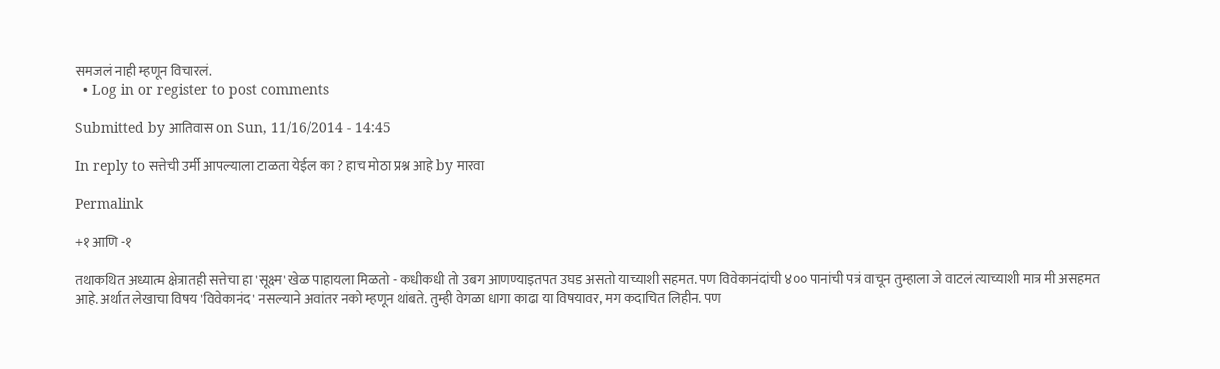समजलं नाही म्हणून विचारलं.
  • Log in or register to post comments

Submitted by आतिवास on Sun, 11/16/2014 - 14:45

In reply to सत्तेची उर्मी आपल्याला टाळता येईल का ? हाच मोठा प्रश्न आहे by मारवा

Permalink

+१ आणि -१

तथाकथित अध्यात्म क्षेत्रातही सत्तेचा हा 'सूक्ष्म' खेळ पाहायला मिळतो - कधीकधी तो उबग आणण्याइतपत उघड असतो याच्याशी सहमत. पण विवेकानंदांची ४०० पानांची पत्रं वाचून तुम्हाला जे वाटलं त्याच्याशी मात्र मी असहमत आहे. अर्थात लेखाचा विषय 'विवेकानंद' नसल्याने अवांतर नको म्हणून थांबते. तुम्ही वेगळा धागा काढा या विषयावर, मग कदाचित लिहीन. पण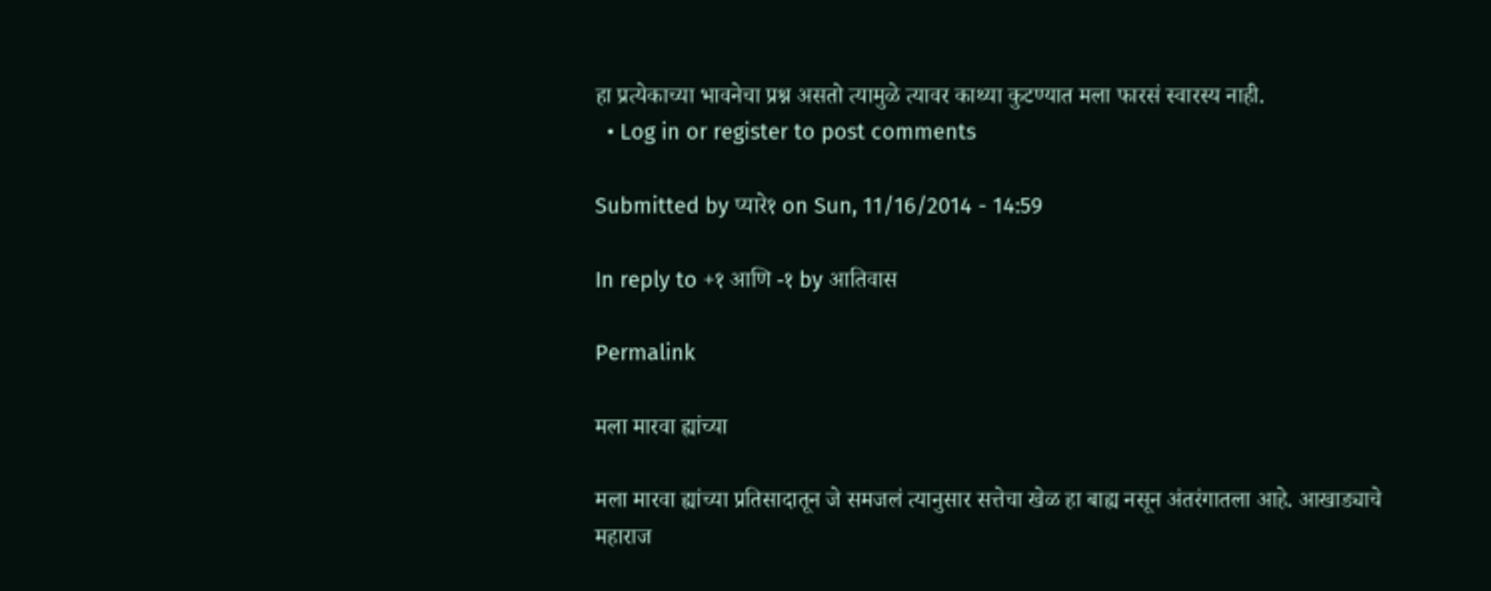हा प्रत्येकाच्या भावनेचा प्रश्न असतो त्यामुळे त्यावर काथ्या कुटण्यात मला फारसं स्वारस्य नाही.
  • Log in or register to post comments

Submitted by प्यारे१ on Sun, 11/16/2014 - 14:59

In reply to +१ आणि -१ by आतिवास

Permalink

मला मारवा ह्यांच्या

मला मारवा ह्यांच्या प्रतिसादातून जे समजलं त्यानुसार सत्तेचा खेळ हा बाह्य नसून अंतरंगातला आहे. आखाड्याचे महाराज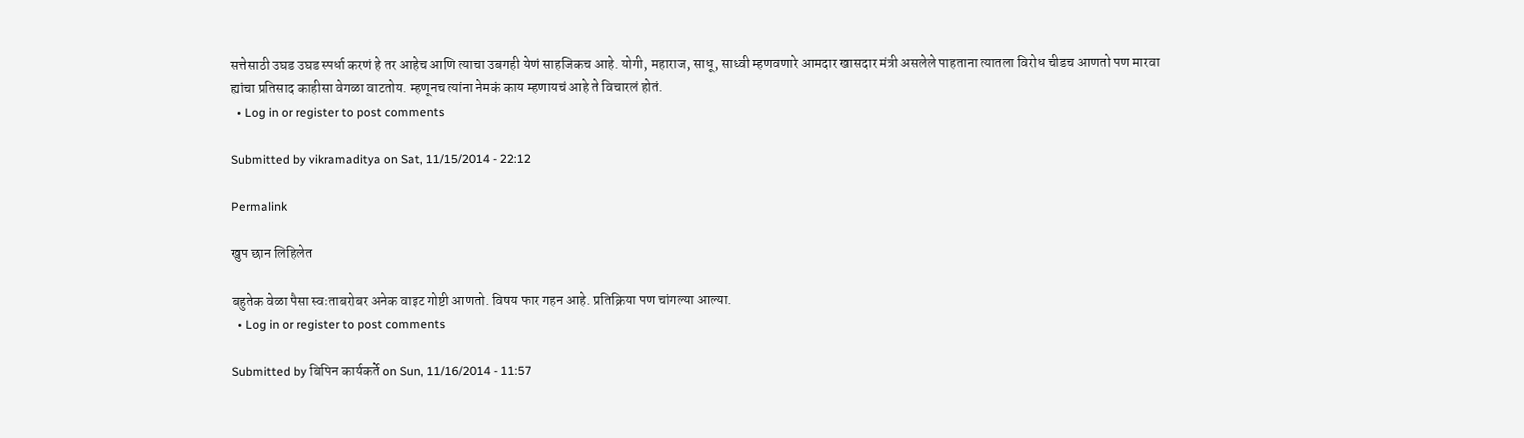सत्तेसाठी उघड उघड स्पर्धा करणं हे तर आहेच आणि त्याचा उबगही येणं साहजिकच आहे. योगी, महाराज, साधू, साध्वी म्हणवणारे आमदार खासदार मंत्री असलेले पाहताना त्यातला विरोध चीडच आणतो पण मारवा ह्यांचा प्रतिसाद काहीसा वेगळा वाटतोय. म्हणूनच त्यांना नेमकं काय म्हणायचं आहे ते विचारलं होतं.
  • Log in or register to post comments

Submitted by vikramaditya on Sat, 11/15/2014 - 22:12

Permalink

खुप छान लिहिलेत

बहुतेक वेळा पैसा स्वःताबरोबर अनेक वाइट गोष्टी आणतो. विषय फार गहन आहे. प्रतिक्रिया पण चांगल्या आल्या.
  • Log in or register to post comments

Submitted by बिपिन कार्यकर्ते on Sun, 11/16/2014 - 11:57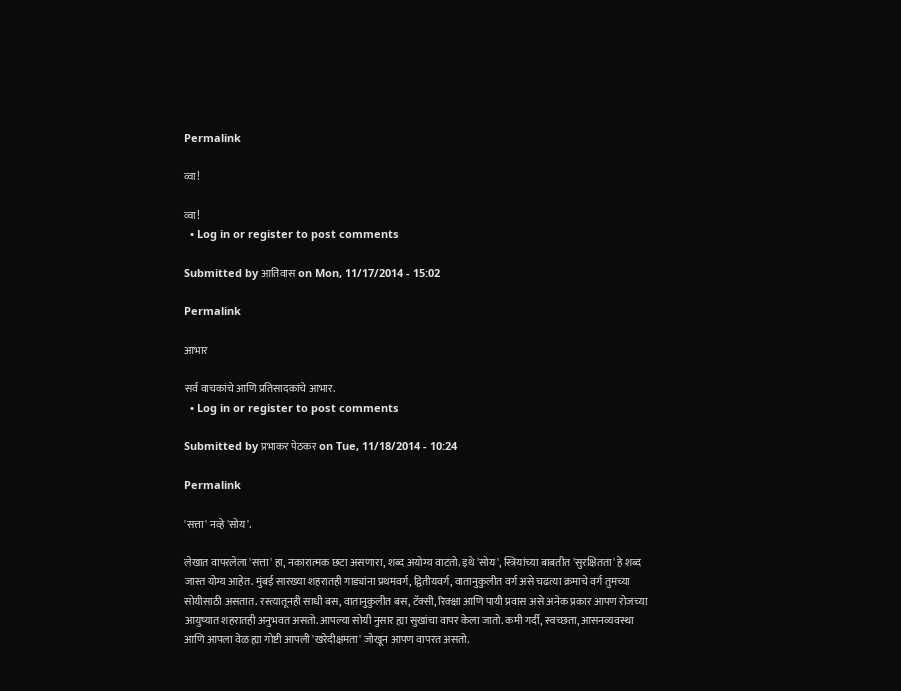Permalink

व्वा!

व्वा!
  • Log in or register to post comments

Submitted by आतिवास on Mon, 11/17/2014 - 15:02

Permalink

आभार

सर्व वाचकांचे आणि प्रतिसादकांचे आभार.
  • Log in or register to post comments

Submitted by प्रभाकर पेठकर on Tue, 11/18/2014 - 10:24

Permalink

'सत्ता' नव्हे 'सोय'.

लेखात वापरलेला 'सत्ता' हा, नकारात्मक छटा असणारा, शब्द अयोग्य वाटतो. इथे 'सोय', स्त्रियांच्या बाबतीत 'सुरक्षितता' हे शब्द जास्त योग्य आहेत. मुंबई सारख्या शहरातही गाड्यांना प्रथमवर्ग, द्वितीयवर्ग, वातानुकुलीत वर्ग असे चढत्या क्रमाचे वर्ग तुमच्या सोयीसाठी असतात. रस्त्यातूनही साधी बस, वातानुकुलीत बस, टॅक्सी, रिक्क्षा आणि पायी प्रवास असे अनेक प्रकार आपण रोजच्या आयुष्यात शहरातही अनुभवत असतो. आपल्या सोयी नुसार ह्या सुखांचा वापर केला जातो. कमी गर्दी, स्वच्छता, आसनव्यवस्था आणि आपला वेळ ह्या गोष्टी आपली 'खरेदीक्षमता' जोखून आपण वापरत असतो.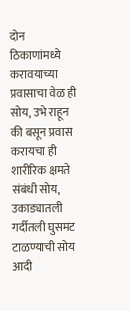दोन ठिकाणांमध्ये करावयाच्या प्रवासाचा वेळ ही सोय, उभे राहून की बसून प्रवास करायचा ही शारीरिक क्षमते संबंधी सोय, उकाड्यातली गर्दीतली घुसमट टाळण्याची सोय आदी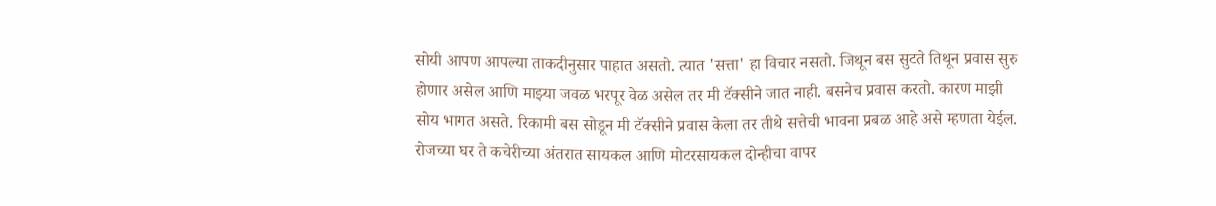सोयी आपण आपल्या ताकदीनुसार पाहात असतो. त्यात 'सत्ता' हा विचार नसतो. जिथून बस सुटते तिथून प्रवास सुरु होणार असेल आणि माझ्या जवळ भरपूर वेळ असेल तर मी टॅक्सीने जात नाही. बसनेच प्रवास करतो. कारण माझी सोय भागत असते. रिकामी बस सोडून मी टॅक्सीने प्रवास केला तर तीथे सत्तेची भावना प्रबळ आहे असे म्हणता येईल. रोजच्या घर ते कचेरीच्या अंतरात सायकल आणि मोटरसायकल दोन्हीचा वापर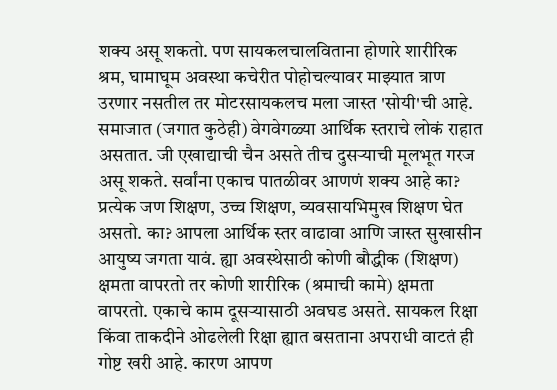शक्य असू शकतो. पण सायकलचालविताना होणारे शारीरिक श्रम, घामाघूम अवस्था कचेरीत पोहोचल्यावर माझ्यात त्राण उरणार नसतील तर मोटरसायकलच मला जास्त 'सोयी'ची आहे. समाजात (जगात कुठेही) वेगवेगळ्या आर्थिक स्तराचे लोकं राहात असतात. जी एखाद्याची चैन असते तीच दुसर्‍याची मूलभूत गरज असू शकते. सर्वांना एकाच पातळीवर आणणं शक्य आहे का? प्रत्येक जण शिक्षण, उच्च शिक्षण, व्यवसायभिमुख शिक्षण घेत असतो. का? आपला आर्थिक स्तर वाढावा आणि जास्त सुखासीन आयुष्य जगता यावं. ह्या अवस्थेसाठी कोणी बौद्धीक (शिक्षण) क्षमता वापरतो तर कोणी शारीरिक (श्रमाची कामे) क्षमता वापरतो. एकाचे काम दूसर्‍यासाठी अवघड असते. सायकल रिक्षा किंवा ताकदीने ओढलेली रिक्षा ह्यात बसताना अपराधी वाटतं ही गोष्ट खरी आहे. कारण आपण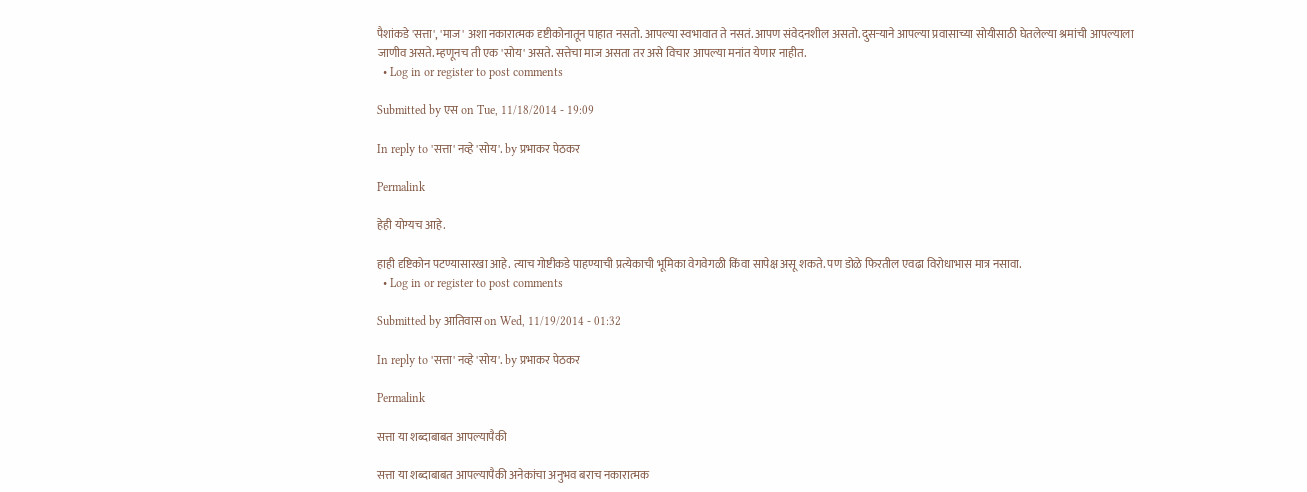पैशांकडे 'सत्ता', 'माज' अशा नकारात्मक दृष्टीकोनातून पाहात नसतो. आपल्या स्वभावात ते नसतं. आपण संवेदनशील असतो. दुसर्‍याने आपल्या प्रवासाच्या सोयीसाठी घेतलेल्या श्रमांची आपल्याला जाणीव असते. म्हणूनच ती एक 'सोय' असते. सत्तेचा माज असता तर असे विचार आपल्या मनांत येणार नाहीत.
  • Log in or register to post comments

Submitted by एस on Tue, 11/18/2014 - 19:09

In reply to 'सत्ता' नव्हे 'सोय'. by प्रभाकर पेठकर

Permalink

हेही योग्यच आहे.

हाही दृष्टिकोन पटण्यासारखा आहे. त्याच गोष्टीकडे पाहण्याची प्रत्येकाची भूमिका वेगवेगळी किंवा सापेक्ष असू शकते. पण डोळे फिरतील एवढा विरोधाभास मात्र नसावा.
  • Log in or register to post comments

Submitted by आतिवास on Wed, 11/19/2014 - 01:32

In reply to 'सत्ता' नव्हे 'सोय'. by प्रभाकर पेठकर

Permalink

सत्ता या शब्दाबाबत आपल्यापैकी

सत्ता या शब्दाबाबत आपल्यापैकी अनेकांचा अनुभव बराच नकारात्मक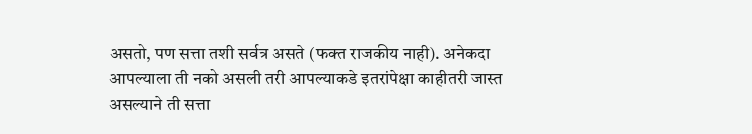असतो, पण सत्ता तशी सर्वत्र असते (फक्त राजकीय नाही). अनेकदा आपल्याला ती नको असली तरी आपल्याकडे इतरांपेक्षा काहीतरी जास्त असल्याने ती सत्ता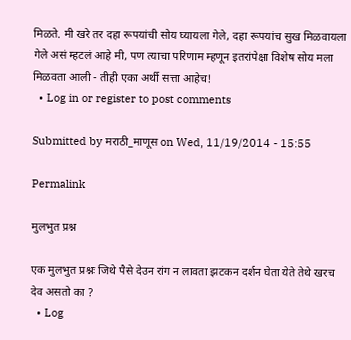मिळते. मी खरे तर दहा रूपयांची सोय घ्यायला गेले, दहा रूपयांच सुख मिळवायला गेले असं म्हटलं आहे मी, पण त्याचा परिणाम म्हणून इतरांपेक्षा विशेष सोय मला मिळवता आली - तीही एका अर्थी सत्ता आहेच!
  • Log in or register to post comments

Submitted by मराठी_माणूस on Wed, 11/19/2014 - 15:55

Permalink

मुलभुत प्रश्न

एक मुलभुत प्रश्नः जिथे पैसे देउन रांग न लावता झटकन दर्शन घेता येते तेथे खरच देव असतो का ?
  • Log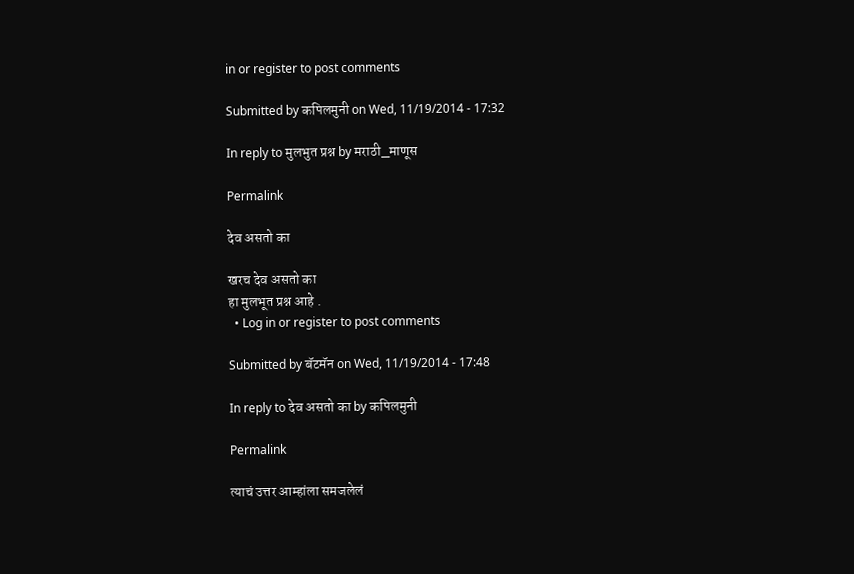in or register to post comments

Submitted by कपिलमुनी on Wed, 11/19/2014 - 17:32

In reply to मुलभुत प्रश्न by मराठी_माणूस

Permalink

देव असतो का

खरच देव असतो का
हा मुलभूत प्रश्न आहे .
  • Log in or register to post comments

Submitted by बॅटमॅन on Wed, 11/19/2014 - 17:48

In reply to देव असतो का by कपिलमुनी

Permalink

त्याचं उत्तर आम्हांला समजलेलं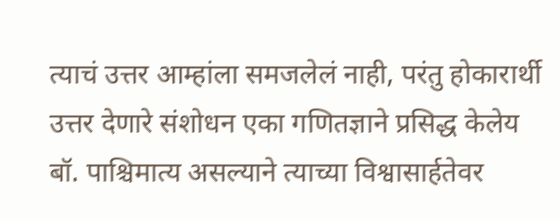त्याचं उत्तर आम्हांला समजलेलं नाही, परंतु होकारार्थी उत्तर देणारे संशोधन एका गणितज्ञाने प्रसिद्ध केलेय बॉ. पाश्चिमात्य असल्याने त्याच्या विश्वासार्हतेवर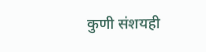कुणी संशयही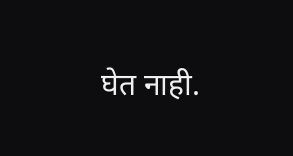घेत नाही.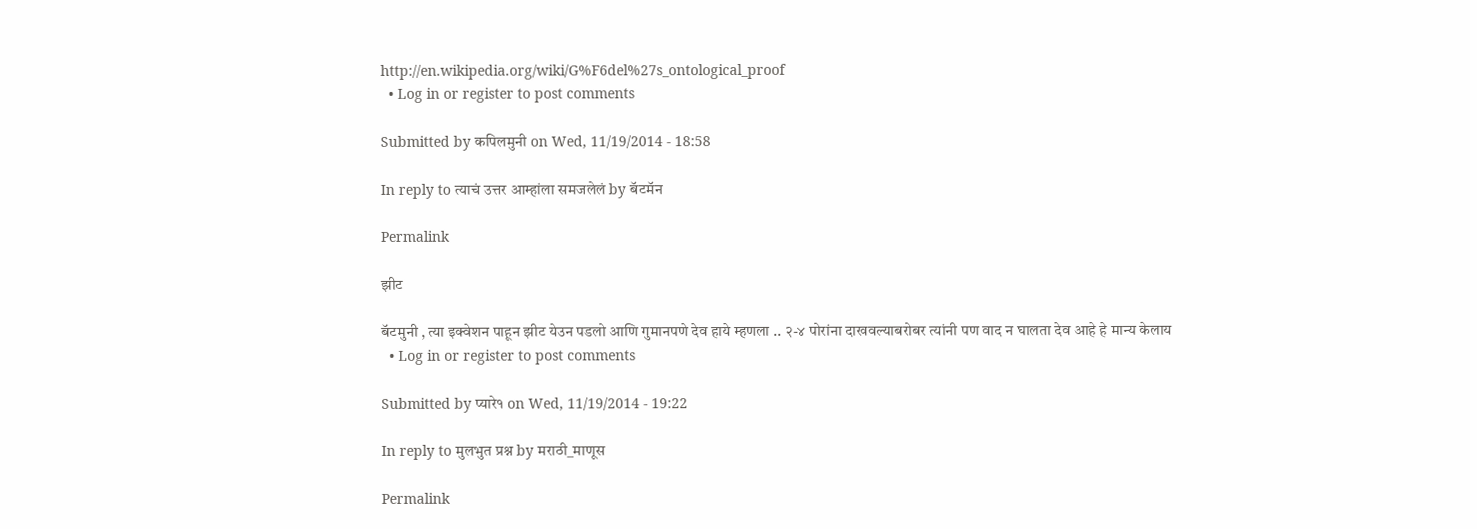http://en.wikipedia.org/wiki/G%F6del%27s_ontological_proof
  • Log in or register to post comments

Submitted by कपिलमुनी on Wed, 11/19/2014 - 18:58

In reply to त्याचं उत्तर आम्हांला समजलेलं by बॅटमॅन

Permalink

झीट

बॅटमुनी , त्या इक्वेशन पाहून झीट येउन पडलो आणि गुमानपणे देव हाये म्हणला .. २-४ पोरांना दाखवल्याबरोबर त्यांनी पण वाद न घालता देव आहे हे मान्य केलाय
  • Log in or register to post comments

Submitted by प्यारे१ on Wed, 11/19/2014 - 19:22

In reply to मुलभुत प्रश्न by मराठी_माणूस

Permalink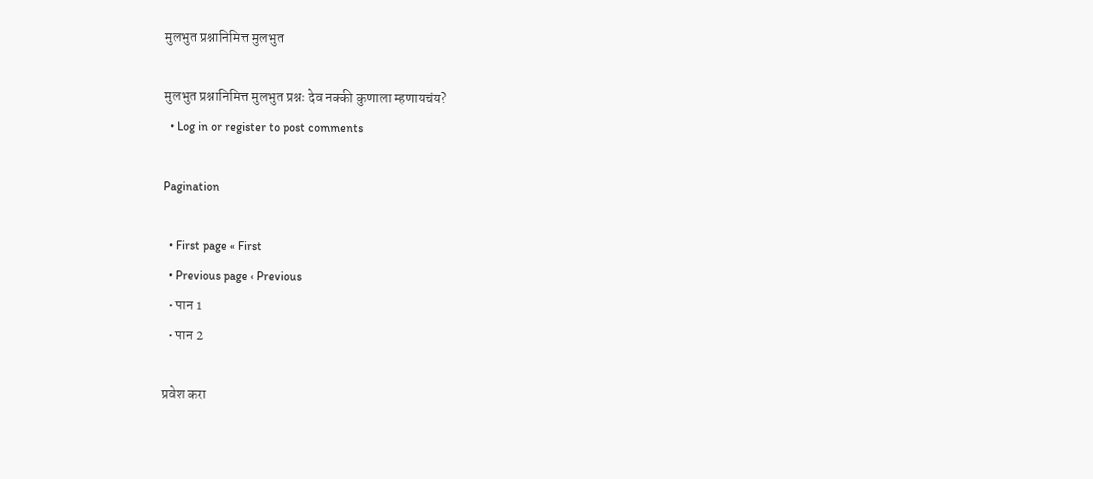मुलभुत प्रश्नानिमित्त मुलभुत

मुलभुत प्रश्नानिमित्त मुलभुत प्रश्नः देव नक्की कुणाला म्हणायचंय?
  • Log in or register to post comments

Pagination

  • First page « First
  • Previous page ‹ Previous
  • पान 1
  • पान 2

प्रवेश करा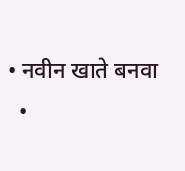• नवीन खाते बनवा
  •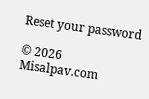Reset your password

© 2026 Misalpav.com